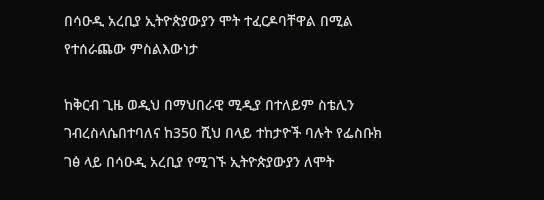በሳዑዲ አረቢያ ኢትዮጵያውያን ሞት ተፈርዶባቸዋል በሚል የተሰራጨው ምስልእውነታ

ከቅርብ ጊዜ ወዲህ በማህበራዊ ሚዲያ በተለይም ስቴሊን ገብረስላሴበተባለና ከ350 ሺህ በላይ ተከታዮች ባሉት የፌስቡክ ገፅ ላይ በሳዑዲ አረቢያ የሚገኙ ኢትዮጵያውያን ለሞት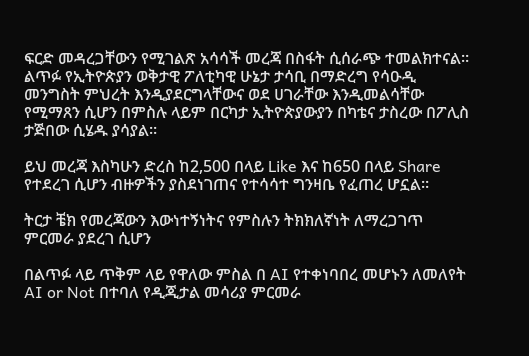ፍርድ መዳረጋቸውን የሚገልጽ አሳሳች መረጃ በስፋት ሲሰራጭ ተመልክተናል። ልጥፉ የኢትዮጵያን ወቅታዊ ፖለቲካዊ ሁኔታ ታሳቢ በማድረግ የሳዑዲ መንግስት ምህረት እንዲያደርግላቸውና ወደ ሀገራቸው እንዲመልሳቸው የሚማጸን ሲሆን በምስሉ ላይም በርካታ ኢትዮጵያውያን በካቴና ታስረው በፖሊስ ታጅበው ሲሄዱ ያሳያል።

ይህ መረጃ እስካሁን ድረስ ከ2,500 በላይ Like እና ከ650 በላይ Share የተደረገ ሲሆን ብዙዎችን ያስደነገጠና የተሳሳተ ግንዛቤ የፈጠረ ሆኗል።

ትርታ ቼክ የመረጃውን እውነተኝነትና የምስሉን ትክክለኛነት ለማረጋገጥ ምርመራ ያደረገ ሲሆን

በልጥፉ ላይ ጥቅም ላይ የዋለው ምስል በ AI የተቀነባበረ መሆኑን ለመለየት AI or Not በተባለ የዲጂታል መሳሪያ ምርመራ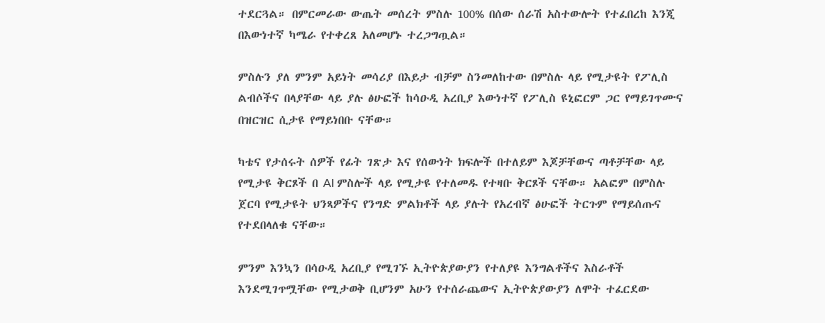ተደርጓል። በምርመራው ውጤት መሰረት ምስሉ 100% በሰው ሰራሽ አስተውሎት የተፈበረከ እንጂ በእውነተኛ ካሜራ የተቀረጸ አለመሆኑ ተረጋግጧል።

ምስሉን ያለ ምንም አይነት መሳሪያ በእይታ ብቻም ስንመለከተው በምስሉ ላይ የሚታዩት የፖሊስ ልብሶችና በላያቸው ላይ ያሉ ፅሁፎች ከሳዑዲ አረቢያ እውነተኛ የፖሊስ ዩኒፎርም ጋር የማይገጥሙና በዝርዝር ሲታዩ የማይነበቡ ናቸው።

ካቴና የታሰሩት ሰዎች የፊት ገጽታ እና የሰውነት ክፍሎች በተለይም እጆቻቸውና ጣቶቻቸው ላይ የሚታዩ ቅርጾች በ AI ምስሎች ላይ የሚታዩ የተለመዱ የተዛቡ ቅርጾች ናቸው። አልፎም በምስሉ ጀርባ የሚታዩት ህንጻዎችና የንግድ ምልክቶች ላይ ያሉት የአረብኛ ፅሁፎች ትርጉም የማይሰጡና የተደበላለቁ ናቸው።

ምንም እንኳን በሳዑዲ አረቢያ የሚገኙ ኢትዮጵያውያን የተለያዩ እንግልቶችና እስራቶች እንደሚገጥሟቸው የሚታወቅ ቢሆንም አሁን የተሰራጨውና ኢትዮጵያውያን ለሞት ተፈርደው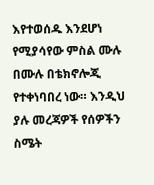እየተወሰዱ እንደሆነ የሚያሳየው ምስል ሙሉ በሙሉ በቴክኖሎጂ የተቀነባበረ ነው። እንዲህ ያሉ መረጃዎች የሰዎችን ስሜት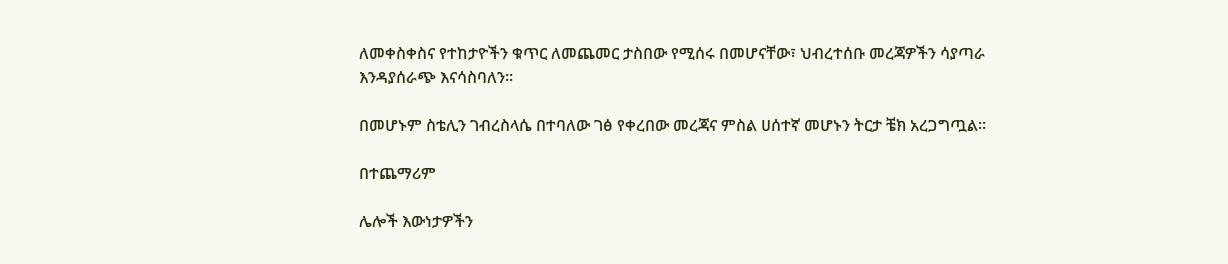ለመቀስቀስና የተከታዮችን ቁጥር ለመጨመር ታስበው የሚሰሩ በመሆናቸው፣ ህብረተሰቡ መረጃዎችን ሳያጣራ እንዳያሰራጭ እናሳስባለን።

በመሆኑም ስቴሊን ገብረስላሴ በተባለው ገፅ የቀረበው መረጃና ምስል ሀሰተኛ መሆኑን ትርታ ቼክ አረጋግጧል።

በተጨማሪም

ሌሎች እውነታዎችን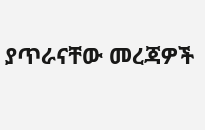ያጥራናቸው መረጃዎች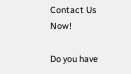Contact Us Now!

Do you have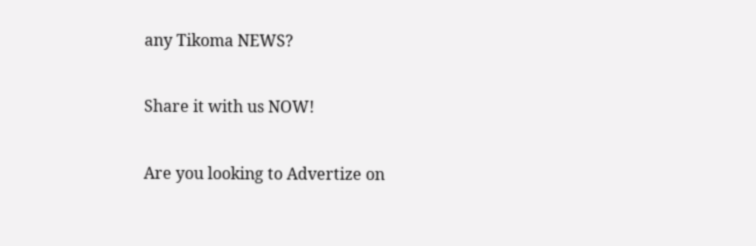any Tikoma NEWS?

Share it with us NOW!

Are you looking to Advertize on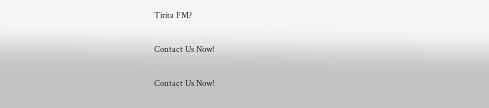Tirita FM?

Contact Us Now!

Contact Us Now!